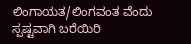ಲಿಂಗಾಯತ/ಲಿಂಗವಂತ ವೆಂದು ಸ್ಪಷ್ಟವಾಗಿ ಬರೆಯಿರಿ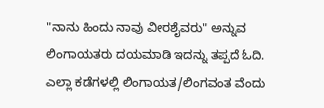"ನಾನು ಹಿಂದು ನಾವು ವೀರಶೈವರು" ಅನ್ನುವ ಲಿಂಗಾಯತರು ದಯಮಾಡಿ ಇದನ್ನು ತಪ್ಪದೆ ಓದಿ.
ಎಲ್ಲಾ ಕಡೆಗಳಲ್ಲಿ ಲಿಂಗಾಯತ/ಲಿಂಗವಂತ ವೆಂದು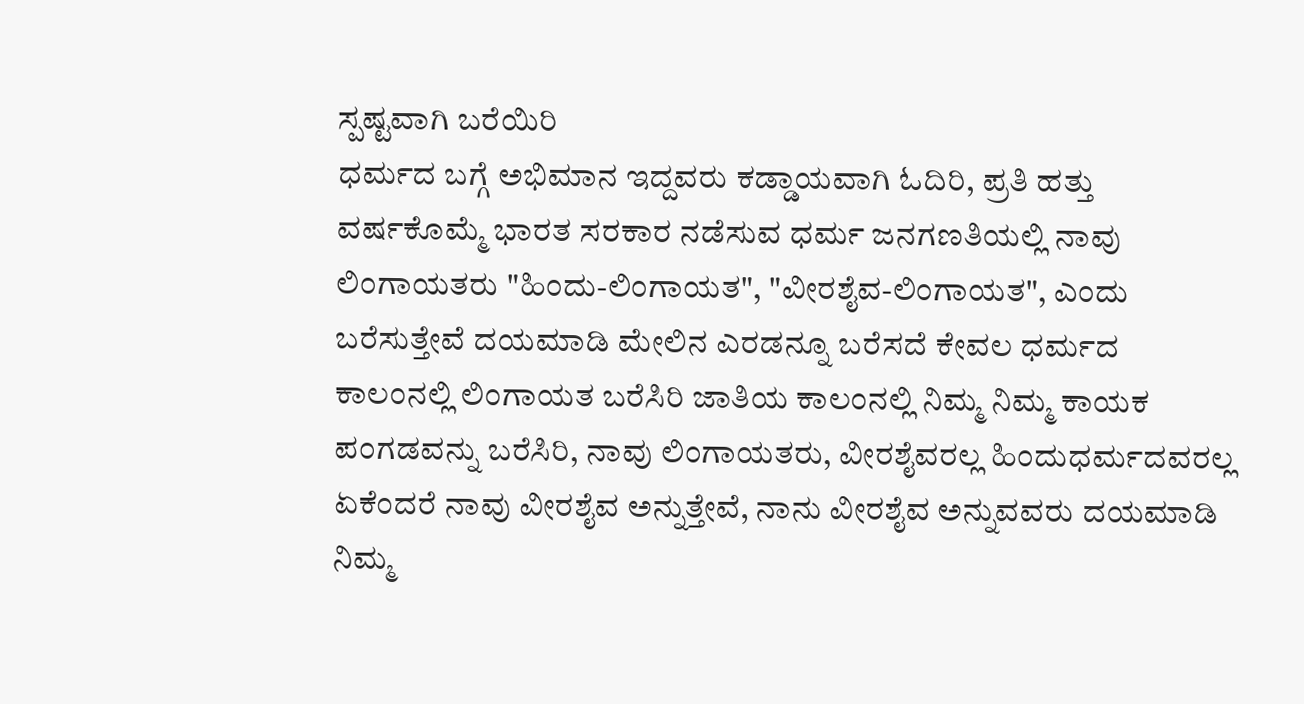ಸ್ಪಷ್ಟವಾಗಿ ಬರೆಯಿರಿ
ಧರ್ಮದ ಬಗ್ಗೆ ಅಭಿಮಾನ ಇದ್ದವರು ಕಡ್ಡಾಯವಾಗಿ ಓದಿರಿ, ಪ್ರತಿ ಹತ್ತು ವರ್ಷಕೊಮ್ಮೆ ಭಾರತ ಸರಕಾರ ನಡೆಸುವ ಧರ್ಮ ಜನಗಣತಿಯಲ್ಲಿ ನಾವು ಲಿಂಗಾಯತರು "ಹಿಂದು-ಲಿಂಗಾಯತ", "ವೀರಶೈವ-ಲಿಂಗಾಯತ", ಎಂದು ಬರೆಸುತ್ತೇವೆ ದಯಮಾಡಿ ಮೇಲಿನ ಎರಡನ್ನೂ ಬರೆಸದೆ ಕೇವಲ ಧರ್ಮದ ಕಾಲಂನಲ್ಲಿ ಲಿಂಗಾಯತ ಬರೆಸಿರಿ ಜಾತಿಯ ಕಾಲಂನಲ್ಲಿ ನಿಮ್ಮ ನಿಮ್ಮ ಕಾಯಕ ಪಂಗಡವನ್ನು ಬರೆಸಿರಿ, ನಾವು ಲಿಂಗಾಯತರು, ವೀರಶೈವರಲ್ಲ ಹಿಂದುಧರ್ಮದವರಲ್ಲ ಏಕೆಂದರೆ ನಾವು ವೀರಶೈವ ಅನ್ನುತ್ತೇವೆ, ನಾನು ವೀರಶೈವ ಅನ್ನುವವರು ದಯಮಾಡಿ ನಿಮ್ಮ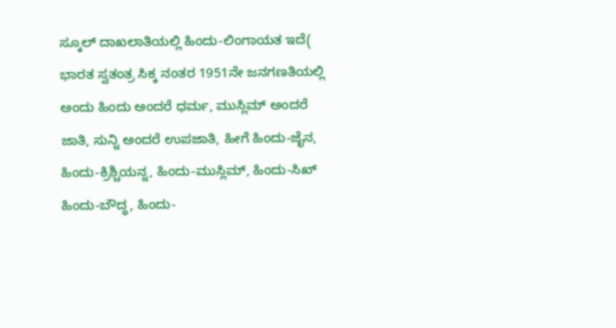ಸ್ಕೂಲ್ ದಾಖಲಾತಿಯಲ್ಲಿ ಹಿಂದು-ಲಿಂಗಾಯತ ಇದೆ( ಭಾರತ ಸ್ವತಂತ್ರ ಸಿಕ್ಕ ನಂತರ 1951ನೇ ಜನಗಣತಿಯಲ್ಲಿ ಅಂದು ಹಿಂದು ಅಂದರೆ ಧರ್ಮ, ಮುಸ್ಲಿಮ್ ಅಂದರೆ ಜಾತಿ, ಸುನ್ನಿ ಅಂದರೆ ಉಪಜಾತಿ, ಹೀಗೆ ಹಿಂದು-ಜೈನ, ಹಿಂದು-ಕ್ರಿಶ್ಚಿಯನ್ನ, ಹಿಂದು-ಮುಸ್ಲಿಮ್, ಹಿಂದು-ಸಿಖ್ ಹಿಂದು-ಬೌದ್ಧ, ಹಿಂದು-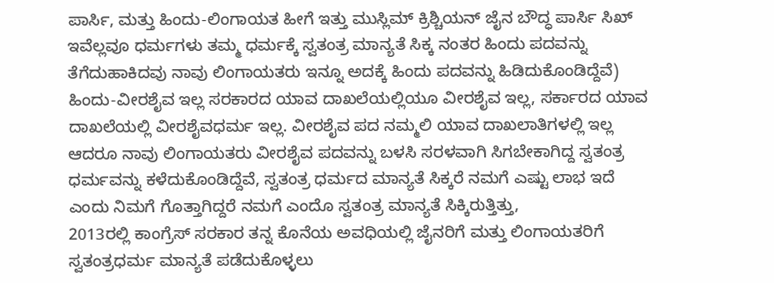ಪಾರ್ಸಿ, ಮತ್ತು ಹಿಂದು-ಲಿಂಗಾಯತ ಹೀಗೆ ಇತ್ತು ಮುಸ್ಲಿಮ್ ಕ್ರಿಶ್ಚಿಯನ್ ಜೈನ ಬೌದ್ಧ ಪಾರ್ಸಿ ಸಿಖ್ ಇವೆಲ್ಲವೂ ಧರ್ಮಗಳು ತಮ್ಮ ಧರ್ಮಕ್ಕೆ ಸ್ವತಂತ್ರ ಮಾನ್ಯತೆ ಸಿಕ್ಕ ನಂತರ ಹಿಂದು ಪದವನ್ನು ತೆಗೆದುಹಾಕಿದವು ನಾವು ಲಿಂಗಾಯತರು ಇನ್ನೂ ಅದಕ್ಕೆ ಹಿಂದು ಪದವನ್ನು ಹಿಡಿದುಕೊಂಡಿದ್ದೆವೆ) ಹಿಂದು-ವೀರಶೈವ ಇಲ್ಲ ಸರಕಾರದ ಯಾವ ದಾಖಲೆಯಲ್ಲಿಯೂ ವೀರಶೈವ ಇಲ್ಲ, ಸರ್ಕಾರದ ಯಾವ ದಾಖಲೆಯಲ್ಲಿ ವೀರಶೈವಧರ್ಮ ಇಲ್ಲ. ವೀರಶೈವ ಪದ ನಮ್ಮಲಿ ಯಾವ ದಾಖಲಾತಿಗಳಲ್ಲಿ ಇಲ್ಲ ಆದರೂ ನಾವು ಲಿಂಗಾಯತರು ವೀರಶೈವ ಪದವನ್ನು ಬಳಸಿ ಸರಳವಾಗಿ ಸಿಗಬೇಕಾಗಿದ್ದ ಸ್ವತಂತ್ರ ಧರ್ಮವನ್ನು ಕಳೆದುಕೊಂಡಿದ್ದೆವೆ, ಸ್ವತಂತ್ರ ಧರ್ಮದ ಮಾನ್ಯತೆ ಸಿಕ್ಕರೆ ನಮಗೆ ಎಷ್ಟು ಲಾಭ ಇದೆ ಎಂದು ನಿಮಗೆ ಗೊತ್ತಾಗಿದ್ದರೆ ನಮಗೆ ಎಂದೊ ಸ್ವತಂತ್ರ ಮಾನ್ಯತೆ ಸಿಕ್ಕಿರುತ್ತಿತ್ತು,
2013ರಲ್ಲಿ ಕಾಂಗ್ರೆಸ್ ಸರಕಾರ ತನ್ನ ಕೊನೆಯ ಅವಧಿಯಲ್ಲಿ ಜೈನರಿಗೆ ಮತ್ತು ಲಿಂಗಾಯತರಿಗೆ ಸ್ವತಂತ್ರಧರ್ಮ ಮಾನ್ಯತೆ ಪಡೆದುಕೊಳ್ಳಲು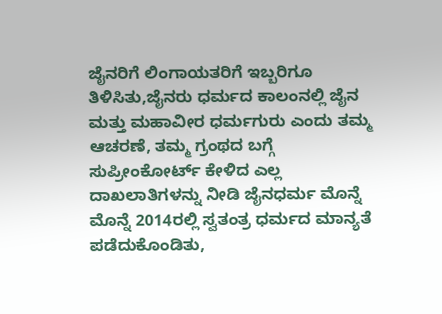ಜೈನರಿಗೆ ಲಿಂಗಾಯತರಿಗೆ ಇಬ್ಬರಿಗೂ ತಿಳಿಸಿತು,ಜೈನರು ಧರ್ಮದ ಕಾಲಂನಲ್ಲಿ ಜೈನ ಮತ್ತು ಮಹಾವೀರ ಧರ್ಮಗುರು ಎಂದು ತಮ್ಮ ಆಚರಣೆ, ತಮ್ಮ ಗ್ರಂಥದ ಬಗ್ಗೆ ಸುಪ್ರೀಂಕೋರ್ಟ್ ಕೇಳಿದ ಎಲ್ಲ ದಾಖಲಾತಿಗಳನ್ನು ನೀಡಿ ಜೈನಧರ್ಮ ಮೊನ್ನೆ ಮೊನ್ನೆ 2014ರಲ್ಲಿ ಸ್ವತಂತ್ರ ಧರ್ಮದ ಮಾನ್ಯತೆ ಪಡೆದುಕೊಂಡಿತು,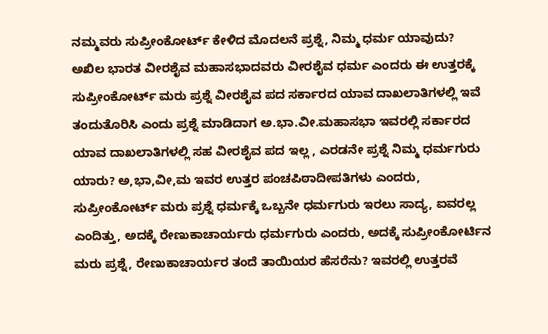ನಮ್ಮವರು ಸುಪ್ರೀಂಕೋರ್ಟ್ ಕೇಳಿದ ಮೊದಲನೆ ಪ್ರಶ್ನೆ, ನಿಮ್ಮ ಧರ್ಮ ಯಾವುದು? ಅಖಿಲ ಭಾರತ ವೀರಶೈವ ಮಹಾಸಭಾದವರು ವೀರಶೈವ ಧರ್ಮ ಎಂದರು ಈ ಉತ್ತರಕ್ಕೆ ಸುಪ್ರೀಂಕೋರ್ಟ್ ಮರು ಪ್ರಶ್ನೆ ವೀರಶೈವ ಪದ ಸರ್ಕಾರದ ಯಾವ ದಾಖಲಾತಿಗಳಲ್ಲಿ ಇವೆ ತಂದುತೊರಿಸಿ ಎಂದು ಪ್ರಶ್ನೆ ಮಾಡಿದಾಗ ಅ.ಭಾ.ವೀ.ಮಹಾಸಭಾ ಇವರಲ್ಲಿ ಸರ್ಕಾರದ ಯಾವ ದಾಖಲಾತಿಗಳಲ್ಲಿ ಸಹ ವೀರಶೈವ ಪದ ಇಲ್ಲ , ಎರಡನೇ ಪ್ರಶ್ನೆ ನಿಮ್ಮ ಧರ್ಮಗುರು ಯಾರು? ಅ,ಭಾ,ವೀ,ಮ ಇವರ ಉತ್ತರ ಪಂಚಪಿಠಾದೀಪತಿಗಳು ಎಂದರು, ಸುಪ್ರೀಂಕೋರ್ಟ್ ಮರು ಪ್ರಶ್ನೆ ಧರ್ಮಕ್ಕೆ ಒಬ್ಬನೇ ಧರ್ಮಗುರು ಇರಲು ಸಾದ್ಯ, ಐವರಲ್ಲ ಎಂದಿತ್ತು, ಅದಕ್ಕೆ ರೇಣುಕಾಚಾರ್ಯರು ಧರ್ಮಗುರು ಎಂದರು, ಅದಕ್ಕೆ ಸುಪ್ರೀಂಕೋರ್ಟಿನ ಮರು ಪ್ರಶ್ನೆ, ರೇಣುಕಾಚಾರ್ಯರ ತಂದೆ ತಾಯಿಯರ ಹೆಸರೆನು? ಇವರಲ್ಲಿ ಉತ್ತರವೆ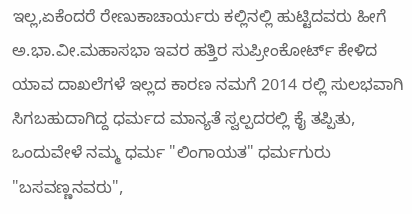ಇಲ್ಲ,ಏಕೆಂದರೆ ರೇಣುಕಾಚಾರ್ಯರು ಕಲ್ಲಿನಲ್ಲಿ ಹುಟ್ಟಿದವರು ಹೀಗೆ ಅ.ಭಾ.ವೀ.ಮಹಾಸಭಾ ಇವರ ಹತ್ತಿರ ಸುಪ್ರೀಂಕೋರ್ಟ್ ಕೇಳಿದ ಯಾವ ದಾಖಲೆಗಳೆ ಇಲ್ಲದ ಕಾರಣ ನಮಗೆ 2014 ರಲ್ಲಿ ಸುಲಭವಾಗಿ ಸಿಗಬಹುದಾಗಿದ್ದ ಧರ್ಮದ ಮಾನ್ಯತೆ ಸ್ವಲ್ಪದರಲ್ಲಿ ಕೈ ತಪ್ಪಿತು, ಒಂದುವೇಳೆ ನಮ್ಮ ಧರ್ಮ "ಲಿಂಗಾಯತ" ಧರ್ಮಗುರು "ಬಸವಣ್ಣನವರು",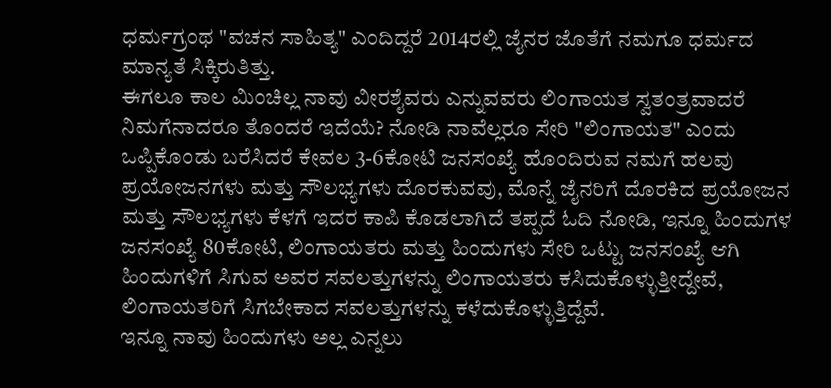ಧರ್ಮಗ್ರಂಥ "ವಚನ ಸಾಹಿತ್ಯ" ಎಂದಿದ್ದರೆ 2014ರಲ್ಲಿ ಜೈನರ ಜೊತೆಗೆ ನಮಗೂ ಧರ್ಮದ ಮಾನ್ಯತೆ ಸಿಕ್ಕಿರುತಿತ್ತು.
ಈಗಲೂ ಕಾಲ ಮಿಂಚಿಲ್ಲ ನಾವು ವೀರಶೈವರು ಎನ್ನುವವರು ಲಿಂಗಾಯತ ಸ್ವತಂತ್ರವಾದರೆ ನಿಮಗೆನಾದರೂ ತೊಂದರೆ ಇದೆಯೆ? ನೋಡಿ ನಾವೆಲ್ಲರೂ ಸೇರಿ "ಲಿಂಗಾಯತ" ಎಂದು ಒಪ್ಪಿಕೊಂಡು ಬರೆಸಿದರೆ ಕೇವಲ 3-6ಕೋಟಿ ಜನಸಂಖ್ಯೆ ಹೊಂದಿರುವ ನಮಗೆ ಹಲವು ಪ್ರಯೋಜನಗಳು ಮತ್ತು ಸೌಲಭ್ಯಗಳು ದೊರಕುವವು, ಮೊನ್ನೆ ಜೈನರಿಗೆ ದೊರಕಿದ ಪ್ರಯೋಜನ ಮತ್ತು ಸೌಲಭ್ಯಗಳು ಕೆಳಗೆ ಇದರ ಕಾಪಿ ಕೊಡಲಾಗಿದೆ ತಪ್ಪದೆ ಓದಿ ನೋಡಿ, ಇನ್ನೂ ಹಿಂದುಗಳ ಜನಸಂಖ್ಯೆ 80ಕೋಟಿ, ಲಿಂಗಾಯತರು ಮತ್ತು ಹಿಂದುಗಳು ಸೇರಿ ಒಟ್ಟು ಜನಸಂಖ್ಯೆ ಆಗಿ ಹಿಂದುಗಳಿಗೆ ಸಿಗುವ ಅವರ ಸವಲತ್ತುಗಳನ್ನು ಲಿಂಗಾಯತರು ಕಸಿದುಕೊಳ್ಳುತ್ತೀದ್ದೇವೆ, ಲಿಂಗಾಯತರಿಗೆ ಸಿಗಬೇಕಾದ ಸವಲತ್ತುಗಳನ್ನು ಕಳೆದುಕೊಳ್ಳುತ್ತಿದ್ದೆವೆ.
ಇನ್ನೂ ನಾವು ಹಿಂದುಗಳು ಅಲ್ಲ ಎನ್ನಲು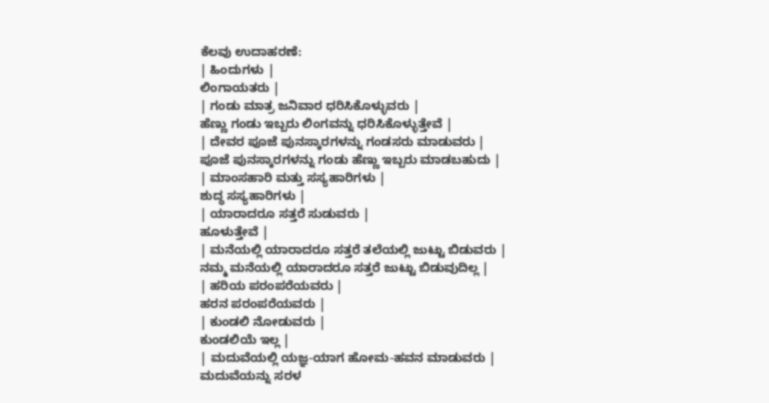ಕೆಲವು ಉದಾಹರಣೆ:
| ಹಿಂದುಗಳು |
ಲಿಂಗಾಯತರು |
| ಗಂಡು ಮಾತ್ರ ಜನಿವಾರ ಧರಿಸಿಕೊಳ್ಳುವರು |
ಹೆಣ್ಣು ಗಂಡು ಇಬ್ಬರು ಲಿಂಗವನ್ನು ಧರಿಸಿಕೊಳ್ಳುತ್ತೇವೆ |
| ದೇವರ ಪೂಜೆ ಪುನಸ್ಕಾರಗಳನ್ನು ಗಂಡಸರು ಮಾಡುವರು |
ಪೂಜೆ ಪುನಸ್ಕಾರಗಳನ್ನು ಗಂಡು ಹೆಣ್ಣು ಇಬ್ಬರು ಮಾಡಬಹುದು |
| ಮಾಂಸಹಾರಿ ಮತ್ತು ಸಸ್ಯಹಾರಿಗಳು |
ಶುದ್ಧ ಸಸ್ಯಹಾರಿಗಳು |
| ಯಾರಾದರೂ ಸತ್ತರೆ ಸುಡುವರು |
ಹೂಳುತ್ತೇವೆ |
| ಮನೆಯಲ್ಲಿ ಯಾರಾದರೂ ಸತ್ತರೆ ತಲೆಯಲ್ಲಿ ಜುಟ್ಟು ಬಿಡುವರು |
ನಮ್ಮ ಮನೆಯಲ್ಲಿ ಯಾರಾದರೂ ಸತ್ತರೆ ಜುಟ್ಟು ಬಿಡುವುದಿಲ್ಲ |
| ಹರಿಯ ಪರಂಪರೆಯವರು |
ಹರನ ಪರಂಪರೆಯವರು |
| ಕುಂಡಲಿ ನೋಡುವರು |
ಕುಂಡಲಿಯೆ ಇಲ್ಲ |
| ಮದುವೆಯಲ್ಲಿ ಯಜ್ಞ-ಯಾಗ ಹೋಮ-ಹವನ ಮಾಡುವರು |
ಮದುವೆಯನ್ನು ಸರಳ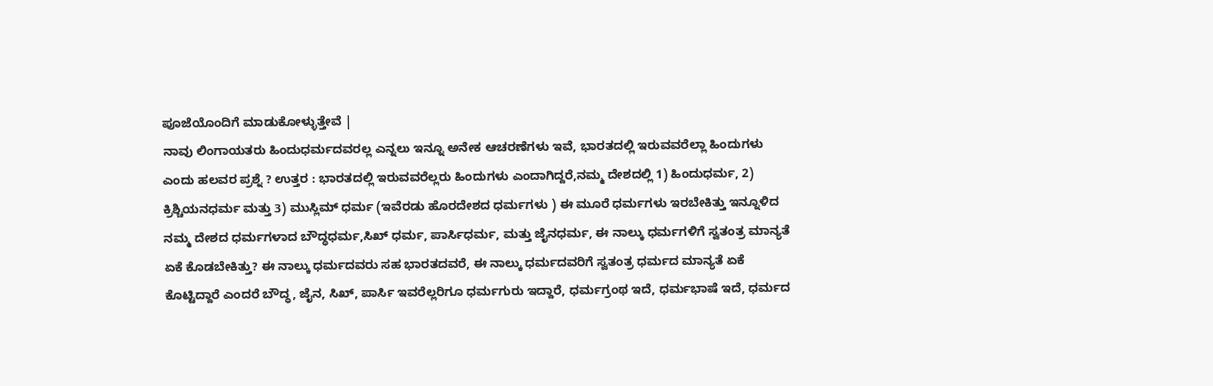ಪೂಜೆಯೊಂದಿಗೆ ಮಾಡುಕೋಳ್ಳುತ್ತೇವೆ |
ನಾವು ಲಿಂಗಾಯತರು ಹಿಂದುಧರ್ಮದವರಲ್ಲ ಎನ್ನಲು ಇನ್ನೂ ಅನೇಕ ಆಚರಣೆಗಳು ಇವೆ, ಭಾರತದಲ್ಲಿ ಇರುವವರೆಲ್ಲಾ ಹಿಂದುಗಳು ಎಂದು ಹಲವರ ಪ್ರಶ್ನೆ ? ಉತ್ತರ : ಭಾರತದಲ್ಲಿ ಇರುವವರೆಲ್ಲರು ಹಿಂದುಗಳು ಎಂದಾಗಿದ್ದರೆ,ನಮ್ಮ ದೇಶದಲ್ಲಿ 1) ಹಿಂದುಧರ್ಮ, 2) ಕ್ರಿಶ್ಚಿಯನಧರ್ಮ ಮತ್ತು 3) ಮುಸ್ಲಿಮ್ ಧರ್ಮ (ಇವೆರಡು ಹೊರದೇಶದ ಧರ್ಮಗಳು ) ಈ ಮೂರೆ ಧರ್ಮಗಳು ಇರಬೇಕಿತ್ತು ಇನ್ನೂಳಿದ ನಮ್ಮ ದೇಶದ ಧರ್ಮಗಳಾದ ಬೌದ್ಧಧರ್ಮ,ಸಿಖ್ ಧರ್ಮ, ಪಾರ್ಸಿಧರ್ಮ, ಮತ್ತು ಜೈನಧರ್ಮ, ಈ ನಾಲ್ಕು ಧರ್ಮಗಳಿಗೆ ಸ್ವತಂತ್ರ ಮಾನ್ಯತೆ ಏಕೆ ಕೊಡಬೇಕಿತ್ತು? ಈ ನಾಲ್ಕು ಧರ್ಮದವರು ಸಹ ಭಾರತದವರೆ, ಈ ನಾಲ್ಕು ಧರ್ಮದವರಿಗೆ ಸ್ವತಂತ್ರ ಧರ್ಮದ ಮಾನ್ಯತೆ ಏಕೆ ಕೊಟ್ಟಿದ್ದಾರೆ ಎಂದರೆ ಬೌದ್ಧ, ಜೈನ, ಸಿಖ್, ಪಾರ್ಸಿ ಇವರೆಲ್ಲರಿಗೂ ಧರ್ಮಗುರು ಇದ್ದಾರೆ, ಧರ್ಮಗ್ರಂಥ ಇದೆ, ಧರ್ಮಭಾಷೆ ಇದೆ, ಧರ್ಮದ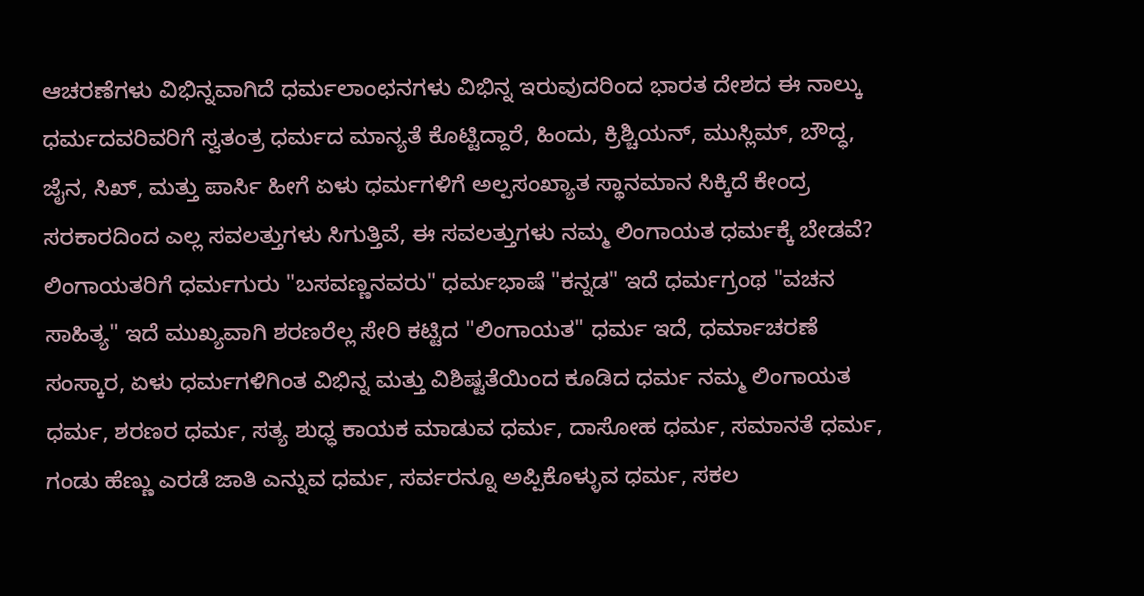ಆಚರಣೆಗಳು ವಿಭಿನ್ನವಾಗಿದೆ ಧರ್ಮಲಾಂಛನಗಳು ವಿಭಿನ್ನ ಇರುವುದರಿಂದ ಭಾರತ ದೇಶದ ಈ ನಾಲ್ಕು ಧರ್ಮದವರಿವರಿಗೆ ಸ್ವತಂತ್ರ ಧರ್ಮದ ಮಾನ್ಯತೆ ಕೊಟ್ಟಿದ್ದಾರೆ, ಹಿಂದು, ಕ್ರಿಶ್ಚಿಯನ್, ಮುಸ್ಲಿಮ್, ಬೌದ್ಧ, ಜೈನ, ಸಿಖ್, ಮತ್ತು ಪಾರ್ಸಿ ಹೀಗೆ ಏಳು ಧರ್ಮಗಳಿಗೆ ಅಲ್ಪಸಂಖ್ಯಾತ ಸ್ಥಾನಮಾನ ಸಿಕ್ಕಿದೆ ಕೇಂದ್ರ ಸರಕಾರದಿಂದ ಎಲ್ಲ ಸವಲತ್ತುಗಳು ಸಿಗುತ್ತಿವೆ, ಈ ಸವಲತ್ತುಗಳು ನಮ್ಮ ಲಿಂಗಾಯತ ಧರ್ಮಕ್ಕೆ ಬೇಡವೆ? ಲಿಂಗಾಯತರಿಗೆ ಧರ್ಮಗುರು "ಬಸವಣ್ಣನವರು" ಧರ್ಮಭಾಷೆ "ಕನ್ನಡ" ಇದೆ ಧರ್ಮಗ್ರಂಥ "ವಚನ ಸಾಹಿತ್ಯ" ಇದೆ ಮುಖ್ಯವಾಗಿ ಶರಣರೆಲ್ಲ ಸೇರಿ ಕಟ್ಟಿದ "ಲಿಂಗಾಯತ" ಧರ್ಮ ಇದೆ, ಧರ್ಮಾಚರಣೆ ಸಂಸ್ಕಾರ, ಏಳು ಧರ್ಮಗಳಿಗಿಂತ ವಿಭಿನ್ನ ಮತ್ತು ವಿಶಿಷ್ಟತೆಯಿಂದ ಕೂಡಿದ ಧರ್ಮ ನಮ್ಮ ಲಿಂಗಾಯತ ಧರ್ಮ, ಶರಣರ ಧರ್ಮ, ಸತ್ಯ ಶುಧ್ಧ ಕಾಯಕ ಮಾಡುವ ಧರ್ಮ, ದಾಸೋಹ ಧರ್ಮ, ಸಮಾನತೆ ಧರ್ಮ, ಗಂಡು ಹೆಣ್ಣು ಎರಡೆ ಜಾತಿ ಎನ್ನುವ ಧರ್ಮ, ಸರ್ವರನ್ನೂ ಅಪ್ಪಿಕೊಳ್ಳುವ ಧರ್ಮ, ಸಕಲ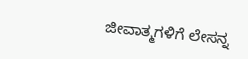ಜೀವಾತ್ಮಗಳಿಗೆ ಲೇಸನ್ನ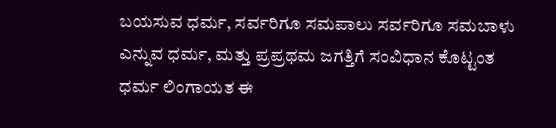ಬಯಸುವ ಧರ್ಮ, ಸರ್ವರಿಗೂ ಸಮಪಾಲು ಸರ್ವರಿಗೂ ಸಮಬಾಳು ಎನ್ನುವ ಧರ್ಮ, ಮತ್ತು ಪ್ರಪ್ರಥಮ ಜಗತ್ತಿಗೆ ಸಂವಿಧಾನ ಕೊಟ್ಟಂತ ಧರ್ಮ ಲಿಂಗಾಯತ ಈ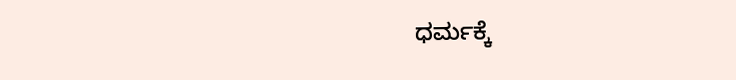ಧರ್ಮಕ್ಕೆ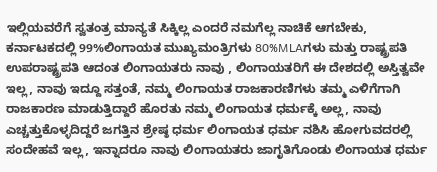ಇಲ್ಲಿಯವರೆಗೆ ಸ್ವತಂತ್ರ ಮಾನ್ಯತೆ ಸಿಕ್ಕಿಲ್ಲ ಎಂದರೆ ನಮಗೆಲ್ಲ ನಾಚಿಕೆ ಆಗಬೇಕು, ಕರ್ನಾಟಕದಲ್ಲಿ 99%ಲಿಂಗಾಯತ ಮುಖ್ಯಮಂತ್ರಿಗಳು 80%MLAಗಳು ಮತ್ತು ರಾಷ್ಟ್ರಪತಿ ಉಪರಾಷ್ಟ್ರಪತಿ ಆದಂತ ಲಿಂಗಾಯತರು ನಾವು , ಲಿಂಗಾಯತರಿಗೆ ಈ ದೇಶದಲ್ಲಿ ಅಸ್ತಿತ್ವವೇ ಇಲ್ಲ, ನಾವು ಇದ್ದೂ ಸತ್ತಂತೆ, ನಮ್ಮ ಲಿಂಗಾಯತ ರಾಜಕಾರಣಿಗಳು ತಮ್ಮ ಎಳಿಗೆಗಾಗಿ ರಾಜಕಾರಣ ಮಾಡುತ್ತಿದ್ದಾರೆ ಹೊರತು ನಮ್ಮ ಲಿಂಗಾಯತ ಧರ್ಮಕ್ಕೆ ಅಲ್ಲ, ನಾವು ಎಚ್ಚತ್ತುಕೊಳ್ಳದಿದ್ದರೆ ಜಗತ್ತಿನ ಶ್ರೇಷ್ಠ ಧರ್ಮ ಲಿಂಗಾಯತ ಧರ್ಮ ನಶಿಸಿ ಹೋಗುವದರಲ್ಲಿ ಸಂದೇಹವೆ ಇಲ್ಲ, ಇನ್ನಾದರೂ ನಾವು ಲಿಂಗಾಯತರು ಜಾಗೃತಿಗೊಂಡು ಲಿಂಗಾಯತ ಧರ್ಮ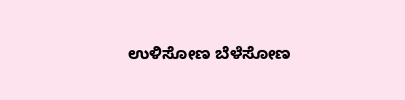ಉಳಿಸೋಣ ಬೆಳೆಸೋಣ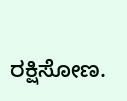ರಕ್ಷಿಸೋಣ.